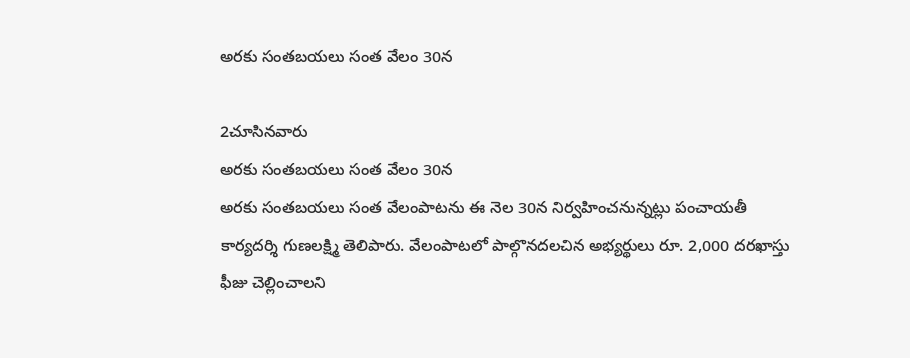అరకు సంతబయలు సంత వేలం 30న

2చూసినవారు
అరకు సంతబయలు సంత వేలం 30న
అరకు సంతబయలు సంత వేలంపాటను ఈ నెల 30న నిర్వహించనున్నట్లు పంచాయతీ కార్యదర్శి గుణలక్ష్మి తెలిపారు. వేలంపాటలో పాల్గొనదలచిన అభ్యర్థులు రూ. 2,000 దరఖాస్తు ఫీజు చెల్లించాలని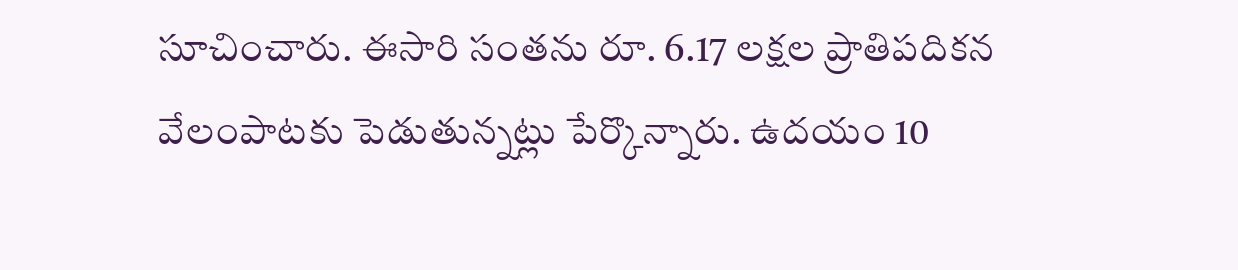సూచించారు. ఈసారి సంతను రూ. 6.17 లక్షల ప్రాతిపదికన వేలంపాటకు పెడుతున్నట్లు పేర్కొన్నారు. ఉదయం 10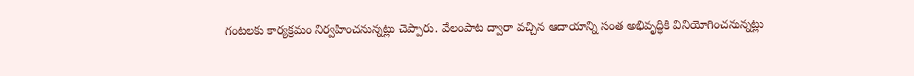గంటలకు కార్యక్రమం నిర్వహించనున్నట్లు చెప్పారు. వేలంపాట ద్వారా వచ్చిన ఆదాయాన్ని సంత అభివృద్ధికి వినియోగించనున్నట్లు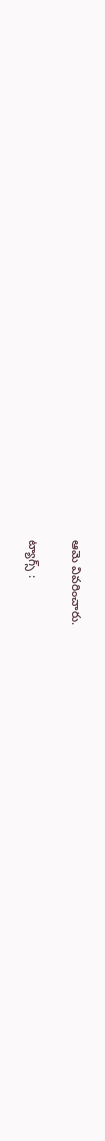ఆమె వివరించారు.

ట్యాగ్స్ :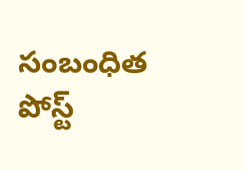సంబంధిత పోస్ట్